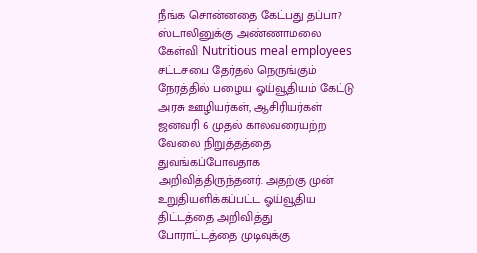நீங்க சொன்னதை கேட்பது தப்பா? ஸ்டாலினுக்கு அண்ணாமலை கேள்வி Nutritious meal employees
சட்டசபை தேர்தல் நெருங்கும் நேரத்தில் பழைய ஓய்வூதியம் கேட்டு அரசு ஊழியர்கள், ஆசிரியர்கள் ஜனவரி 6 முதல் காலவரையற்ற வேலை நிறுத்தத்தை துவங்கப்போவதாக அறிவித்திருந்தனர். அதற்கு முன் உறுதியளிக்கப்பட்ட ஓய்வூதிய திட்டத்தை அறிவித்து போராட்டத்தை முடிவுக்கு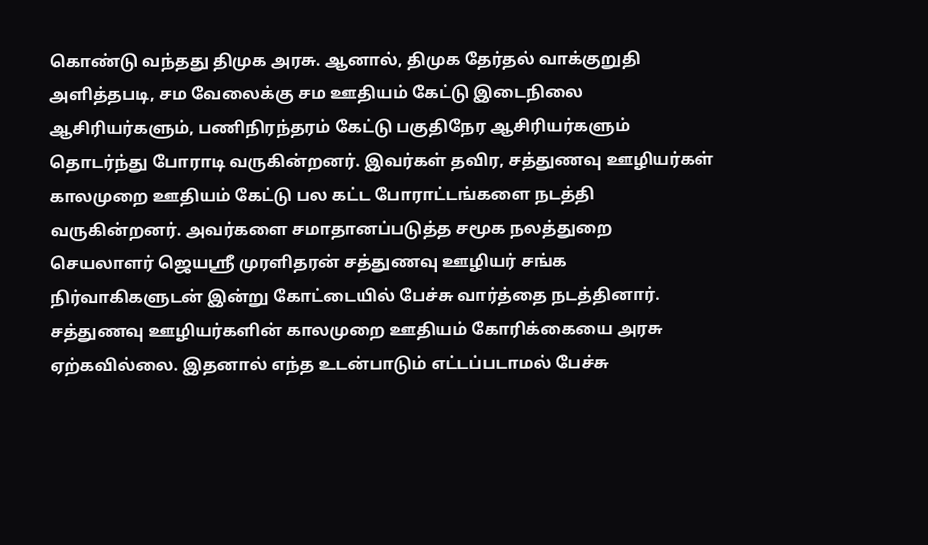கொண்டு வந்தது திமுக அரசு. ஆனால், திமுக தேர்தல் வாக்குறுதி அளித்தபடி, சம வேலைக்கு சம ஊதியம் கேட்டு இடைநிலை ஆசிரியர்களும், பணிநிரந்தரம் கேட்டு பகுதிநேர ஆசிரியர்களும் தொடர்ந்து போராடி வருகின்றனர். இவர்கள் தவிர, சத்துணவு ஊழியர்கள் காலமுறை ஊதியம் கேட்டு பல கட்ட போராட்டங்களை நடத்தி வருகின்றனர். அவர்களை சமாதானப்படுத்த சமூக நலத்துறை செயலாளர் ஜெயஸ்ரீ முரளிதரன் சத்துணவு ஊழியர் சங்க நிர்வாகிகளுடன் இன்று கோட்டையில் பேச்சு வார்த்தை நடத்தினார். சத்துணவு ஊழியர்களின் காலமுறை ஊதியம் கோரிக்கையை அரசு ஏற்கவில்லை. இதனால் எந்த உடன்பாடும் எட்டப்படாமல் பேச்சு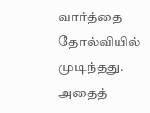வார்த்தை தோல்வியில் முடிந்தது. அதைத்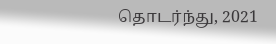தொடர்ந்து, 2021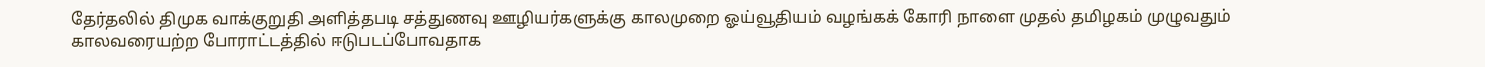தேர்தலில் திமுக வாக்குறுதி அளித்தபடி சத்துணவு ஊழியர்களுக்கு காலமுறை ஓய்வூதியம் வழங்கக் கோரி நாளை முதல் தமிழகம் முழுவதும் காலவரையற்ற போராட்டத்தில் ஈடுபடப்போவதாக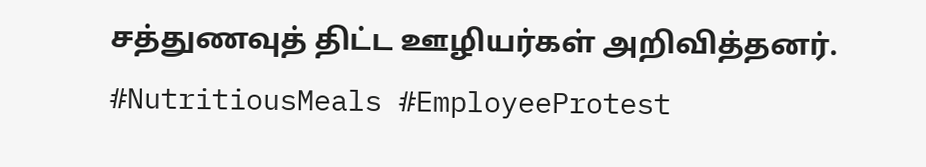சத்துணவுத் திட்ட ஊழியர்கள் அறிவித்தனர். #NutritiousMeals #EmployeeProtest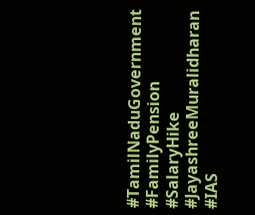#TamilNaduGovernment #FamilyPension #SalaryHike #JayashreeMuralidharan #IAS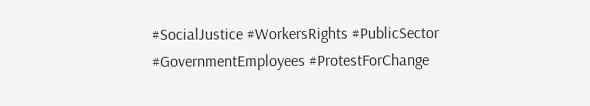#SocialJustice #WorkersRights #PublicSector #GovernmentEmployees #ProtestForChange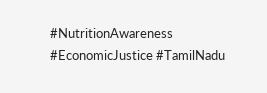#NutritionAwareness #EconomicJustice #TamilNadu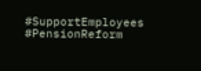#SupportEmployees #PensionReform